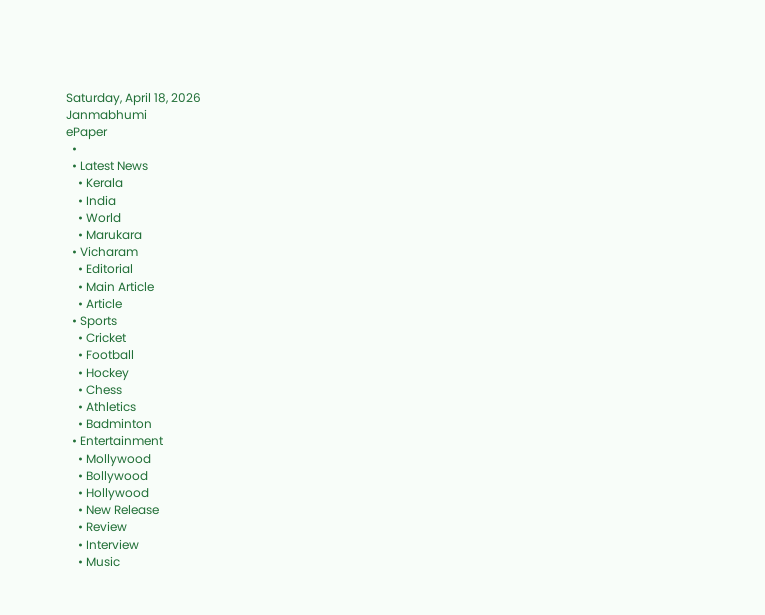Saturday, April 18, 2026
Janmabhumi
ePaper
  •
  • Latest News
    • Kerala
    • India
    • World
    • Marukara
  • Vicharam
    • Editorial
    • Main Article
    • Article
  • Sports
    • Cricket
    • Football
    • Hockey
    • Chess
    • Athletics
    • Badminton
  • Entertainment
    • Mollywood
    • Bollywood
    • Hollywood
    • New Release
    • Review
    • Interview
    • Music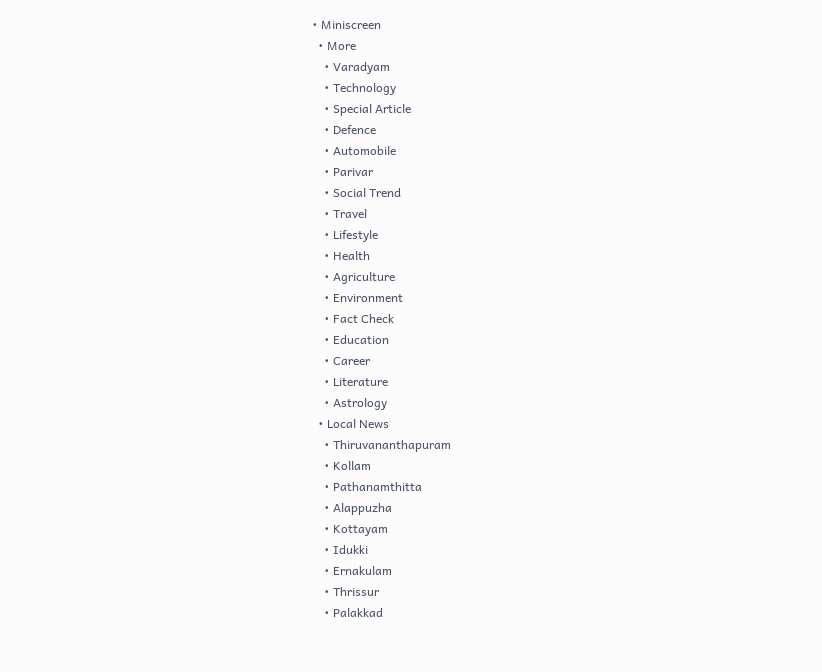• Miniscreen
  • More
    • Varadyam
    • Technology
    • Special Article
    • Defence
    • Automobile
    • Parivar
    • Social Trend
    • Travel
    • Lifestyle
    • Health
    • Agriculture
    • Environment
    • Fact Check
    • Education
    • Career
    • Literature
    • Astrology
  • Local News
    • Thiruvananthapuram
    • Kollam
    • Pathanamthitta
    • Alappuzha
    • Kottayam
    • Idukki
    • Ernakulam
    • Thrissur
    • Palakkad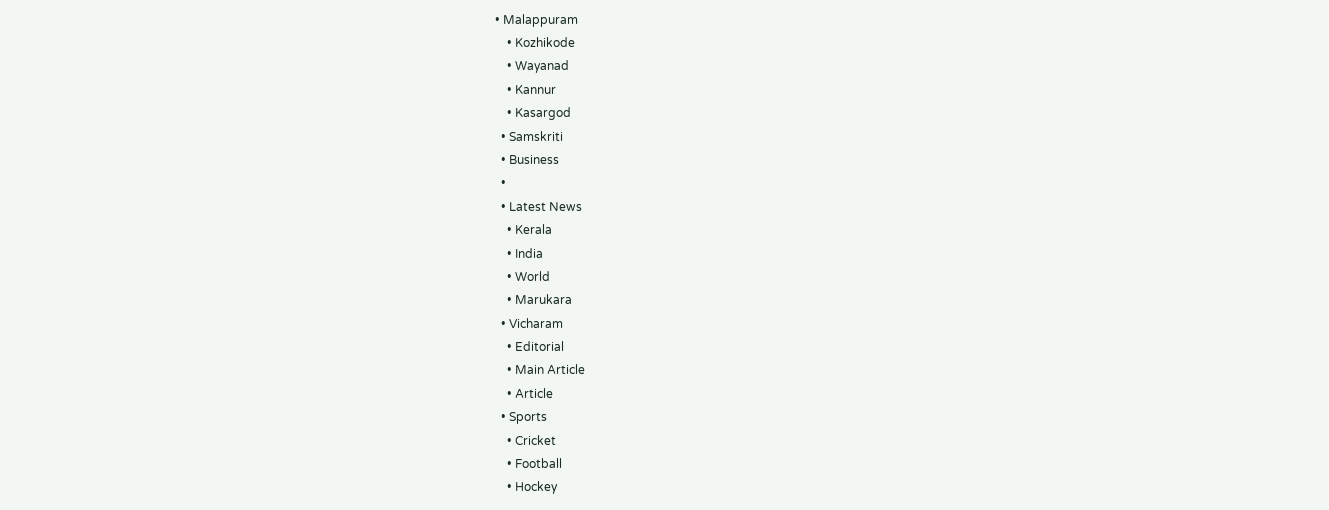• Malappuram
    • Kozhikode
    • Wayanad
    • Kannur
    • Kasargod
  • Samskriti
  • Business
  •
  • Latest News
    • Kerala
    • India
    • World
    • Marukara
  • Vicharam
    • Editorial
    • Main Article
    • Article
  • Sports
    • Cricket
    • Football
    • Hockey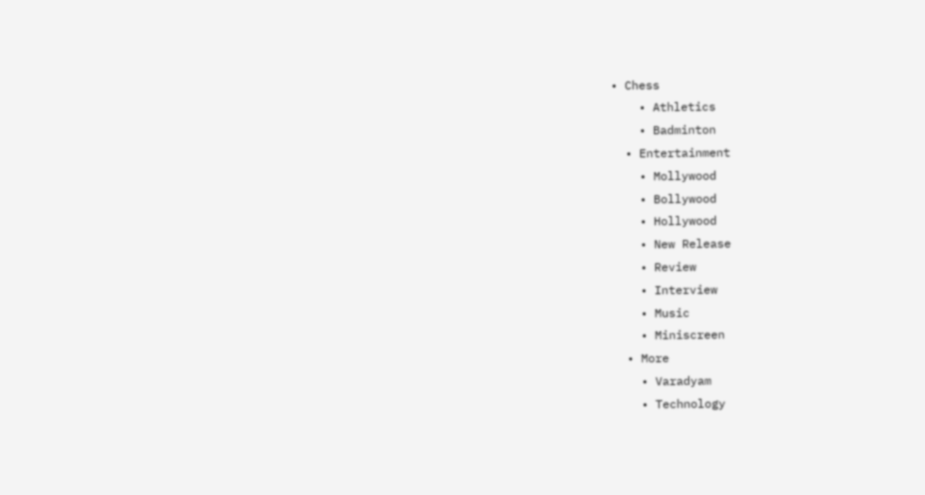• Chess
    • Athletics
    • Badminton
  • Entertainment
    • Mollywood
    • Bollywood
    • Hollywood
    • New Release
    • Review
    • Interview
    • Music
    • Miniscreen
  • More
    • Varadyam
    • Technology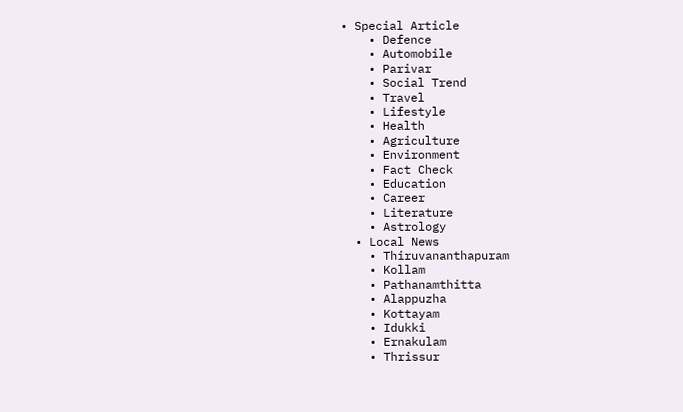• Special Article
    • Defence
    • Automobile
    • Parivar
    • Social Trend
    • Travel
    • Lifestyle
    • Health
    • Agriculture
    • Environment
    • Fact Check
    • Education
    • Career
    • Literature
    • Astrology
  • Local News
    • Thiruvananthapuram
    • Kollam
    • Pathanamthitta
    • Alappuzha
    • Kottayam
    • Idukki
    • Ernakulam
    • Thrissur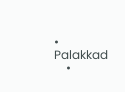• Palakkad
    •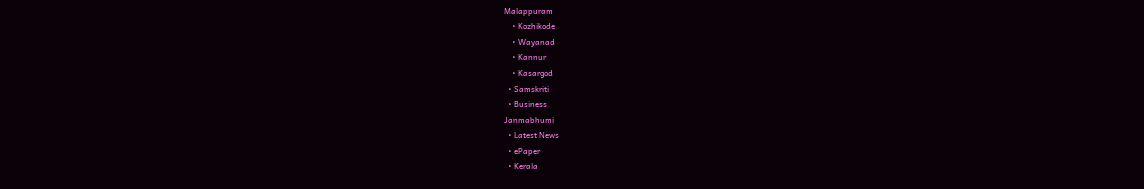Malappuram
    • Kozhikode
    • Wayanad
    • Kannur
    • Kasargod
  • Samskriti
  • Business
Janmabhumi
  • Latest News
  • ePaper
  • Kerala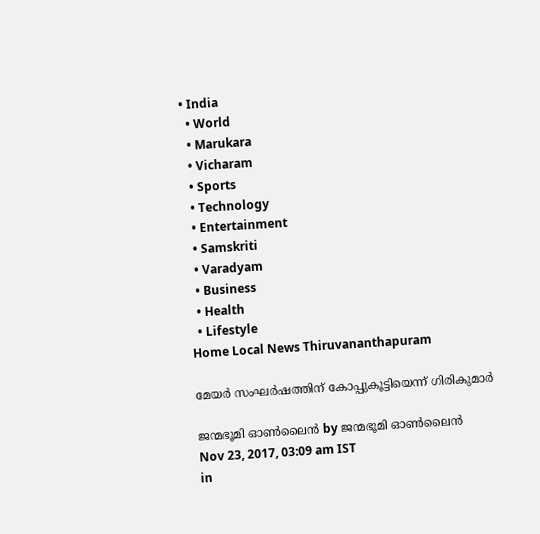• India
  • World
  • Marukara
  • Vicharam
  • Sports
  • Technology
  • Entertainment
  • Samskriti
  • Varadyam
  • Business
  • Health
  • Lifestyle
Home Local News Thiruvananthapuram

മേയര്‍ സംഘര്‍ഷത്തിന് കോപ്പുകൂട്ടിയെന്ന് ഗിരികുമാര്‍

ജന്മഭൂമി ഓണ്‍ലൈന്‍ by ജന്മഭൂമി ഓണ്‍ലൈന്‍
Nov 23, 2017, 03:09 am IST
in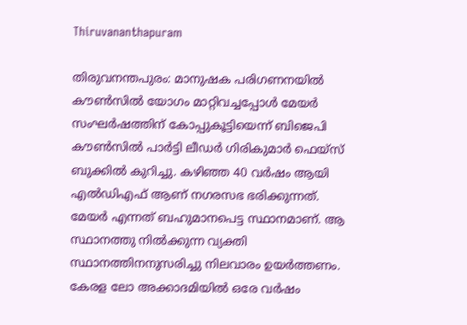Thiruvananthapuram

തിരുവനന്തപുരം: മാനുഷക പരിഗണനയില്‍ കൗണ്‍സില്‍ യോഗം മാറ്റിവച്ചപ്പോള്‍ മേയര്‍ സംഘര്‍ഷത്തിന് കോപ്പുകൂട്ടിയെന്ന് ബിജെപി കൗണ്‍സില്‍ പാര്‍ട്ടി ലീഡര്‍ ഗിരികുമാര്‍ ഫെയ്‌സ് ബുക്കില്‍ കുറിച്ചു. കഴിഞ്ഞ 40 വര്‍ഷം ആയി എല്‍ഡിഎഫ് ആണ് നഗരസഭ ഭരിക്കുന്നത്. മേയര്‍ എന്നത് ബഹുമാനപെട്ട സ്ഥാനമാണ്. ആ സ്ഥാനത്തു നില്‍ക്കുന്ന വ്യക്തി സ്ഥാനത്തിനനുസരിച്ചു നിലവാരം ഉയര്‍ത്തണം. കേരള ലോ അക്കാദമിയില്‍ ഒരേ വര്‍ഷം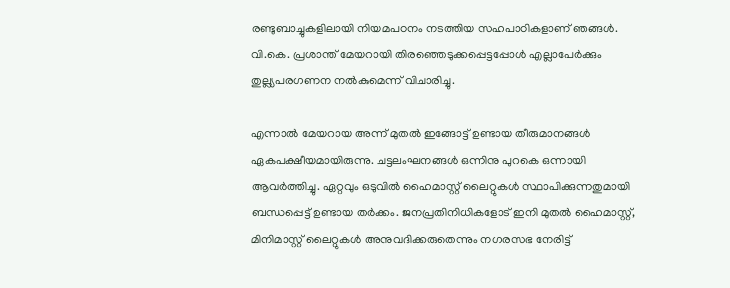രണ്ടുബാച്ചുകളിലായി നിയമപഠനം നടത്തിയ സഹപാഠികളാണ് ഞങ്ങള്‍. വി.കെ. പ്രശാന്ത് മേയറായി തിരഞ്ഞെടുക്കപ്പെട്ടപ്പോള്‍ എല്ലാപേര്‍ക്കും തുല്ല്യപരഗണന നല്‍കുമെന്ന് വിചാരിച്ചു.

എന്നാല്‍ മേയറായ അന്ന് മുതല്‍ ഇങ്ങോട്ട് ഉണ്ടായ തീരുമാനങ്ങള്‍ ഏകപക്ഷീയമായിരുന്നു. ചട്ടലംഘനങ്ങള്‍ ഒന്നിനു പുറകെ ഒന്നായി ആവര്‍ത്തിച്ചു. ഏറ്റവും ഒടുവില്‍ ഹൈമാസ്റ്റ് ലൈറ്റുകള്‍ സ്ഥാപിക്കുന്നതുമായി ബന്ധപ്പെട്ട് ഉണ്ടായ തര്‍ക്കം. ജനപ്രതിനിധികളോട് ഇനി മുതല്‍ ഹൈമാസ്റ്റ്, മിനിമാസ്റ്റ് ലൈറ്റുകള്‍ അനുവദിക്കരുതെന്നും നഗരസഭ നേരിട്ട്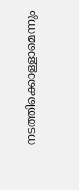നടത്തിക്കൊള്ളാമെന്നും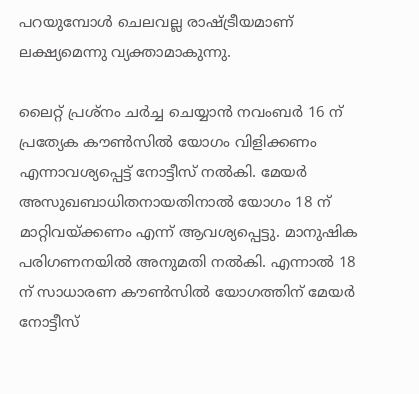പറയുമ്പോള്‍ ചെലവല്ല രാഷ്‌ട്രീയമാണ് ലക്ഷ്യമെന്നു വ്യക്താമാകുന്നു.

ലൈറ്റ് പ്രശ്‌നം ചര്‍ച്ച ചെയ്യാന്‍ നവംബര്‍ 16 ന് പ്രത്യേക കൗണ്‍സില്‍ യോഗം വിളിക്കണം എന്നാവശ്യപ്പെട്ട് നോട്ടീസ് നല്‍കി. മേയര്‍ അസുഖബാധിതനായതിനാല്‍ യോഗം 18 ന് മാറ്റിവയ്‌ക്കണം എന്ന് ആവശ്യപ്പെട്ടു. മാനുഷിക പരിഗണനയില്‍ അനുമതി നല്‍കി. എന്നാല്‍ 18 ന് സാധാരണ കൗണ്‍സില്‍ യോഗത്തിന് മേയര്‍ നോട്ടീസ്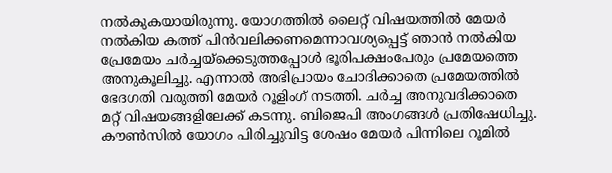നല്‍കുകയായിരുന്നു. യോഗത്തില്‍ ലൈറ്റ് വിഷയത്തില്‍ മേയര്‍ നല്‍കിയ കത്ത് പിന്‍വലിക്കണമെന്നാവശ്യപ്പെട്ട് ഞാന്‍ നല്‍കിയ പ്രേമേയം ചര്‍ച്ചയ്‌ക്കെടുത്തപ്പോള്‍ ഭൂരിപക്ഷംപേരും പ്രമേയത്തെ അനുകൂലിച്ചു. എന്നാല്‍ അഭിപ്രായം ചോദിക്കാതെ പ്രമേയത്തില്‍ ഭേദഗതി വരുത്തി മേയര്‍ റൂളിംഗ് നടത്തി. ചര്‍ച്ച അനുവദിക്കാതെ മറ്റ് വിഷയങ്ങളിലേക്ക് കടന്നു. ബിജെപി അംഗങ്ങള്‍ പ്രതിഷേധിച്ചു. കൗണ്‍സില്‍ യോഗം പിരിച്ചുവിട്ട ശേഷം മേയര്‍ പിന്നിലെ റൂമില്‍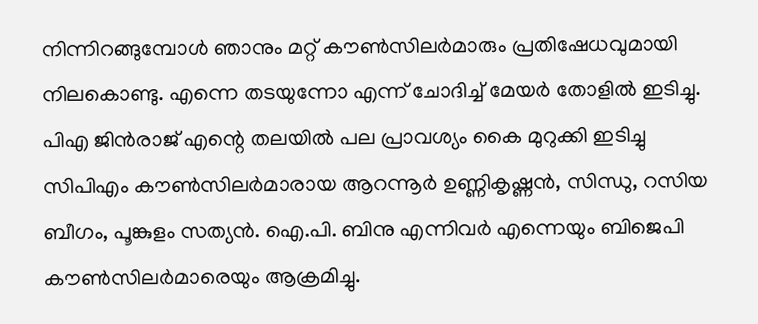നിന്നിറങ്ങുമ്പോള്‍ ഞാനും മറ്റ് കൗണ്‍സിലര്‍മാരും പ്രതിഷേധവുമായി നിലകൊണ്ടു. എന്നെ തടയുന്നോ എന്ന് ചോദിച്ച് മേയര്‍ തോളില്‍ ഇടിച്ചു. പിഎ ജിന്‍രാജ് എന്റെ തലയില്‍ പല പ്രാവശ്യം കൈ മുറുക്കി ഇടിച്ചു സിപിഎം കൗണ്‍സിലര്‍മാരായ ആറന്നൂര്‍ ഉണ്ണികൃഷ്ണന്‍, സിന്ധു, റസിയ ബീഗം, പൂങ്കുളം സത്യന്‍. ഐ.പി. ബിനു എന്നിവര്‍ എന്നെയും ബിജെപി കൗണ്‍സിലര്‍മാരെയും ആക്രമിച്ചു.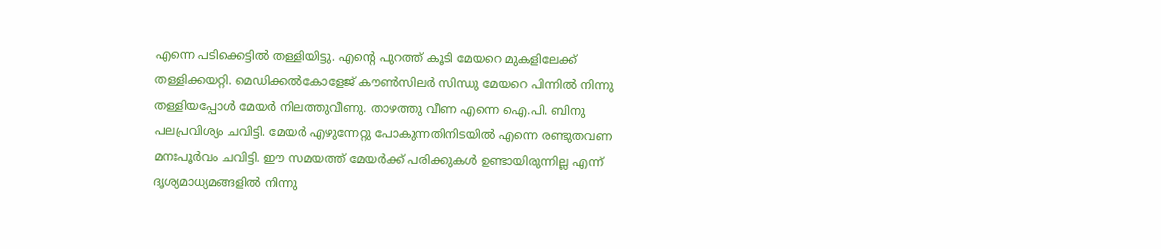എന്നെ പടിക്കെട്ടില്‍ തള്ളിയിട്ടു. എന്റെ പുറത്ത് കൂടി മേയറെ മുകളിലേക്ക് തള്ളിക്കയറ്റി. മെഡിക്കല്‍കോളേജ് കൗണ്‍സിലര്‍ സിന്ധു മേയറെ പിന്നില്‍ നിന്നു തള്ളിയപ്പോള്‍ മേയര്‍ നിലത്തുവീണു. താഴത്തു വീണ എന്നെ ഐ.പി. ബിനു പലപ്രവിശ്യം ചവിട്ടി. മേയര്‍ എഴുന്നേറ്റു പോകുന്നതിനിടയില്‍ എന്നെ രണ്ടുതവണ മനഃപൂര്‍വം ചവിട്ടി. ഈ സമയത്ത് മേയര്‍ക്ക് പരിക്കുകള്‍ ഉണ്ടായിരുന്നില്ല എന്ന് ദൃശ്യമാധ്യമങ്ങളില്‍ നിന്നു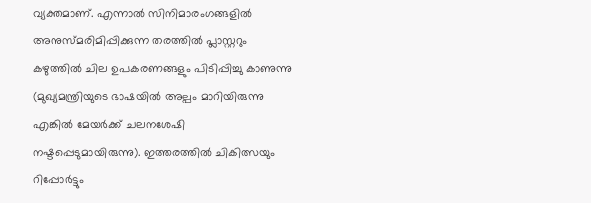വ്യക്തമാണ്. എന്നാല്‍ സിനിമാരംഗങ്ങളില്‍ അനുസ്മരിമിപ്പിക്കുന്ന തരത്തില്‍ പ്ലാസ്റ്ററും കഴുത്തില്‍ ചില ഉപകരണങ്ങളും പിടിപ്പിച്ചു കാണുന്നു (മുഖ്യമന്ത്രിയുടെ ഭാഷയില്‍ അല്പം മാറിയിരുന്നു എങ്കില്‍ മേയര്‍ക്ക് ചലനശേഷി നഷ്ടപ്പെടുമായിരുന്നു). ഇത്തരത്തില്‍ ചികിത്സയും റിപ്പോര്‍ട്ടും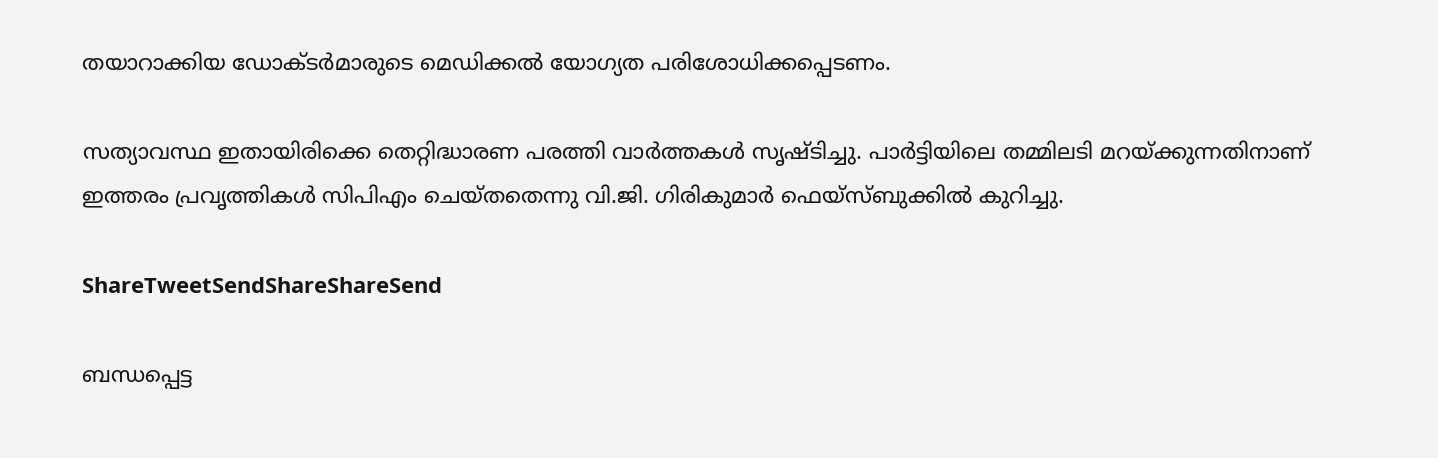തയാറാക്കിയ ഡോക്ടര്‍മാരുടെ മെഡിക്കല്‍ യോഗ്യത പരിശോധിക്കപ്പെടണം.

സത്യാവസ്ഥ ഇതായിരിക്കെ തെറ്റിദ്ധാരണ പരത്തി വാര്‍ത്തകള്‍ സൃഷ്ടിച്ചു. പാര്‍ട്ടിയിലെ തമ്മിലടി മറയ്‌ക്കുന്നതിനാണ് ഇത്തരം പ്രവൃത്തികള്‍ സിപിഎം ചെയ്തതെന്നു വി.ജി. ഗിരികുമാര്‍ ഫെയ്‌സ്ബുക്കില്‍ കുറിച്ചു.

ShareTweetSendShareShareSend

ബന്ധപ്പെട്ട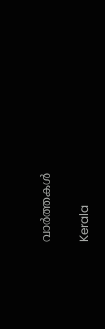വാര്‍ത്തകള്‍

Kerala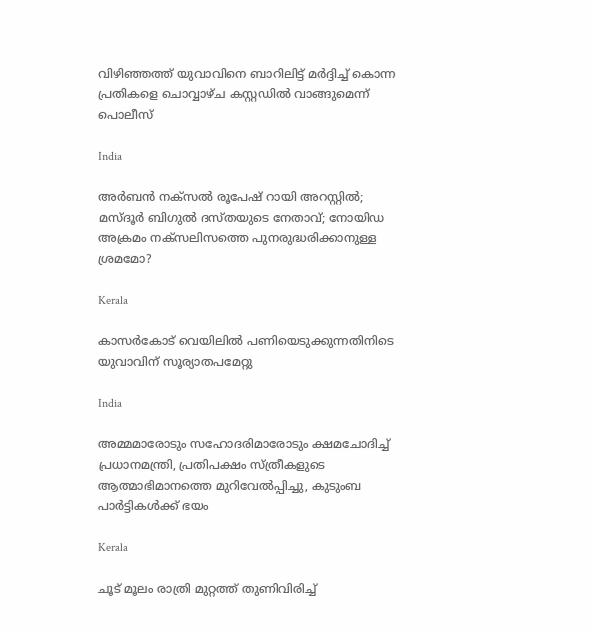വിഴിഞ്ഞത്ത് യുവാവിനെ ബാറിലിട്ട് മര്‍ദ്ദിച്ച് കൊന്ന പ്രതികളെ ചൊവ്വാഴ്ച കസ്റ്റഡില്‍ വാങ്ങുമെന്ന് പൊലീസ്

India

അര്‍ബന്‍ നക്സല്‍ രൂപേഷ് റായി അറസ്റ്റില്‍; മസ്ദൂര്‍ ബിഗുല്‍ ദസ്തയുടെ നേതാവ്; നോയിഡ അക്രമം നക്സലിസത്തെ പുനരുദ്ധരിക്കാനുള്ള ശ്രമമോ?

Kerala

കാസര്‍കോട് വെയിലില്‍ പണിയെടുക്കുന്നതിനിടെ യുവാവിന് സൂര്യാതപമേറ്റു

India

അമ്മമാരോടും സഹോദരിമാരോടും ക്ഷമചോദിച്ച് പ്രധാനമന്ത്രി, പ്രതിപക്ഷം സ്ത്രീകളുടെ ആത്മാഭിമാനത്തെ മുറിവേല്‍പ്പിച്ചു, കുടുംബ പാര്‍ട്ടികള്‍ക്ക് ഭയം

Kerala

ചൂട് മൂലം രാത്രി മുറ്റത്ത് തുണിവിരിച്ച്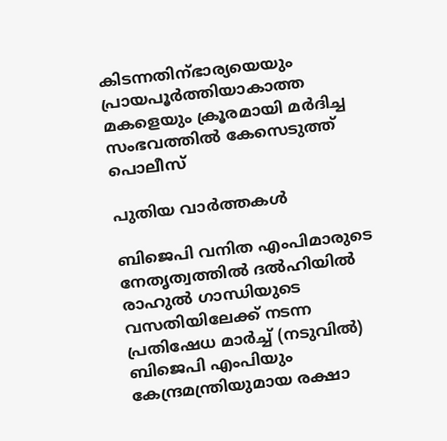കിടന്നതിന്ഭാര്യയെയും പ്രായപൂര്‍ത്തിയാകാത്ത മകളെയും ക്രൂരമായി മര്‍ദിച്ച സംഭവത്തില്‍ കേസെടുത്ത് പൊലീസ്

പുതിയ വാര്‍ത്തകള്‍

ബിജെപി വനിത എംപിമാരുടെ നേതൃത്വത്തില്‍ ദല്‍ഹിയില്‍ രാഹുല്‍ ഗാന്ധിയുടെ വസതിയിലേക്ക് നടന്ന പ്രതിഷേധ മാര്‍ച്ച് (നടുവില്‍) ബിജെപി എംപിയും കേന്ദ്രമന്ത്രിയുമായ രക്ഷാ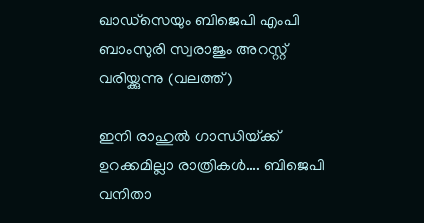ഖാഡ്സെയും ബിജെപി എംപി ബാംസുരി സ്വരാജും അറസ്റ്റ് വരിയ്ക്കുന്നു (വലത്ത്)

ഇനി രാഹുല്‍ ഗാന്ധിയ്‌ക്ക് ഉറക്കമില്ലാ രാത്രികള്‍…. ബിജെപി വനിതാ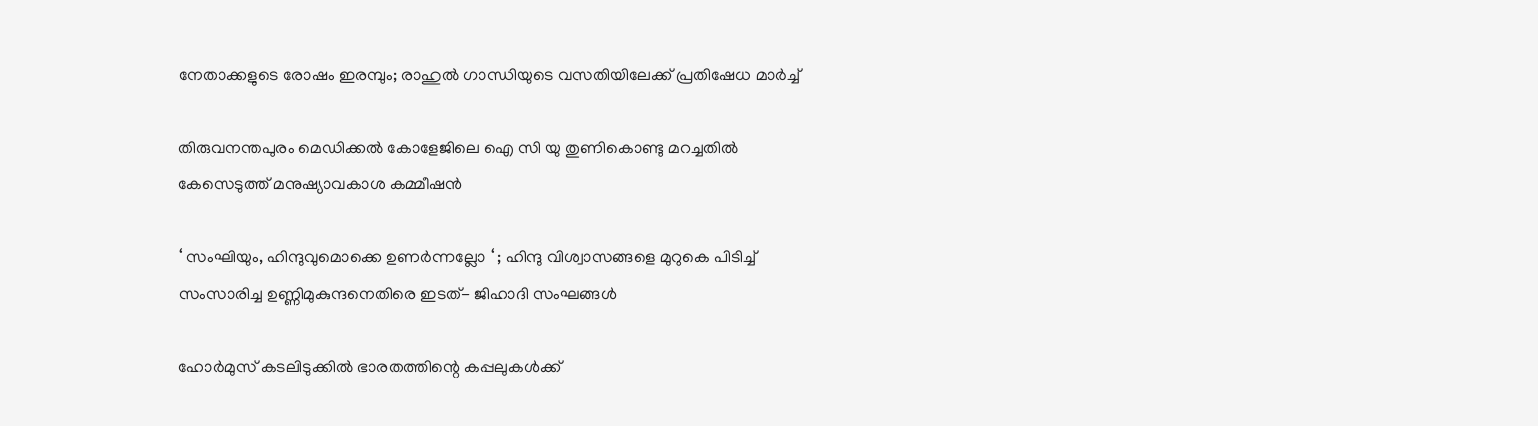നേതാക്കളുടെ രോഷം ഇരമ്പും; രാഹുല്‍ ഗാന്ധിയുടെ വസതിയിലേക്ക് പ്രതിഷേധ മാര്‍ച്ച്

തിരുവനന്തപുരം മെഡിക്കല്‍ കോളേജിലെ ഐ സി യു തുണികൊണ്ടു മറച്ചതില്‍ കേസെടുത്ത് മനുഷ്യാവകാശ കമ്മീഷന്‍

‘ സംഘിയും, ഹിന്ദുവുമൊക്കെ ഉണർന്നല്ലോ ‘ ; ഹിന്ദു വിശ്വാസങ്ങളെ മുറുകെ പിടിച്ച് സംസാരിച്ച ഉണ്ണിമുകുന്ദനെതിരെ ഇടത്- ജിഹാദി സംഘങ്ങൾ

ഹോര്‍മുസ് കടലിടുക്കില്‍ ഭാരതത്തിന്റെ കപ്പലുകള്‍ക്ക്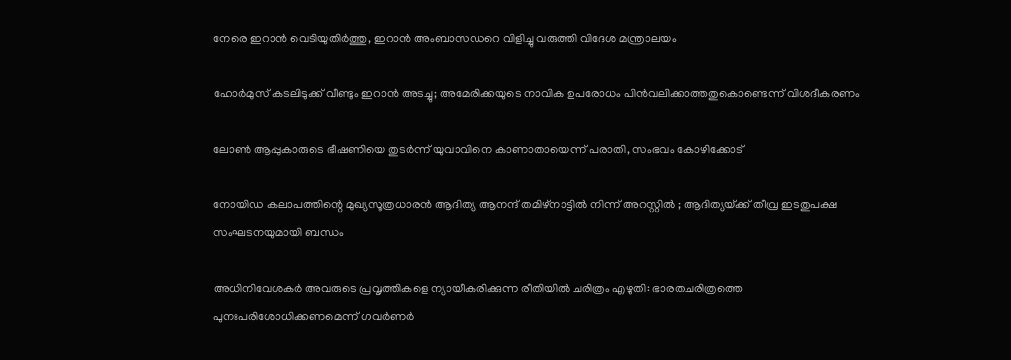നേരെ ഇറാന്‍ വെടിയുതിര്‍ത്തു, ഇറാന്‍ അംബാസഡറെ വിളിച്ചു വരുത്തി വിദേശ മന്ത്രാലയം

ഹോര്‍മുസ് കടലിടുക്ക് വീണ്ടും ഇറാന്‍ അടച്ചു; അമേരിക്കയുടെ നാവിക ഉപരോധം പിന്‍വലിക്കാത്തതുകൊണ്ടെന്ന് വിശദീകരണം

ലോണ്‍ ആപ്പുകാരുടെ ഭീഷണിയെ തുടര്‍ന്ന് യുവാവിനെ കാണാതായെന്ന് പരാതി, സംഭവം കോഴിക്കോട്

നോയിഡ കലാപത്തിന്റെ മുഖ്യസൂത്രധാരൻ ആദിത്യ ആനന്ദ് തമിഴ്‌നാട്ടിൽ നിന്ന് അറസ്റ്റിൽ ; ആദിത്യയ്‌ക്ക് തീവ്ര ഇടതുപക്ഷ സംഘടനയുമായി ബന്ധം

അധിനിവേശകര്‍ അവരുടെ പ്രവൃത്തികളെ ന്യായീകരിക്കുന്ന രീതിയില്‍ ചരിത്രം എഴുതി: ഭാരതചരിത്രത്തെ പുനഃപരിശോധിക്കണമെന്ന് ഗവര്‍ണര്‍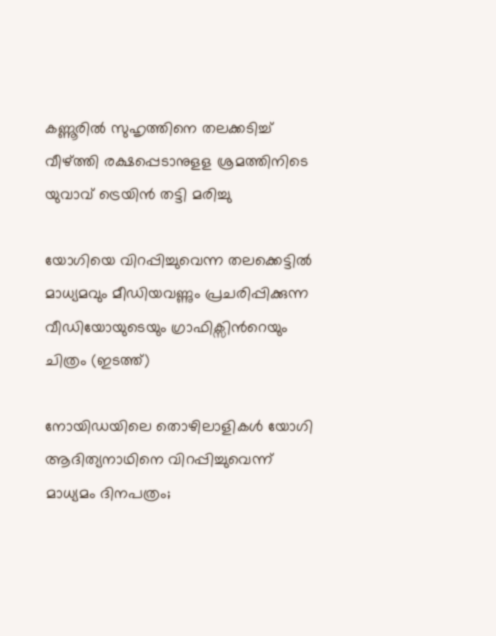കണ്ണൂരില്‍ സുഹൃത്തിനെ തലക്കടിച്ച് വീഴ്‌ത്തി രക്ഷപ്പെടാനുളള ശ്രമത്തിനിടെ യുവാവ് ട്രെയിന്‍ തട്ടി മരിച്ചു

യോഗിയെ വിറപ്പിച്ചുവെന്ന തലക്കെട്ടില്‍ മാധ്യമവും മീഡിയവണ്ണും പ്രചരിപ്പിക്കുന്ന വീഡിയോയുടെയും ഗ്രാഫിക്സിന്‍റെയും ചിത്രം (ഇടത്ത്)

നോയിഡയിലെ തൊഴിലാളികള്‍ യോഗി ആദിത്യനാഥിനെ വിറപ്പിച്ചുവെന്ന് മാധ്യമം ദിനപത്രം;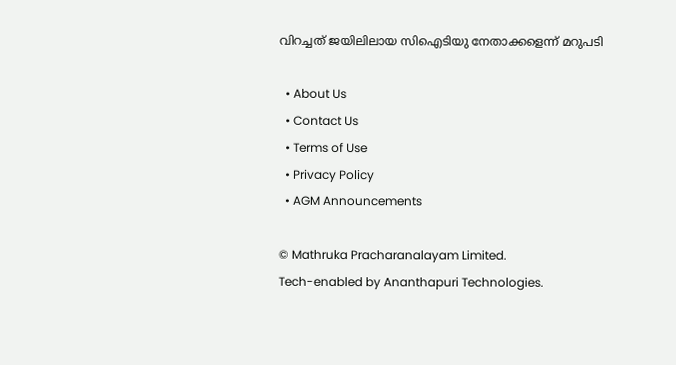വിറച്ചത് ജയിലിലായ സിഐടിയു നേതാക്കളെന്ന് മറുപടി

  • About Us
  • Contact Us
  • Terms of Use
  • Privacy Policy
  • AGM Announcements

© Mathruka Pracharanalayam Limited.
Tech-enabled by Ananthapuri Technologies.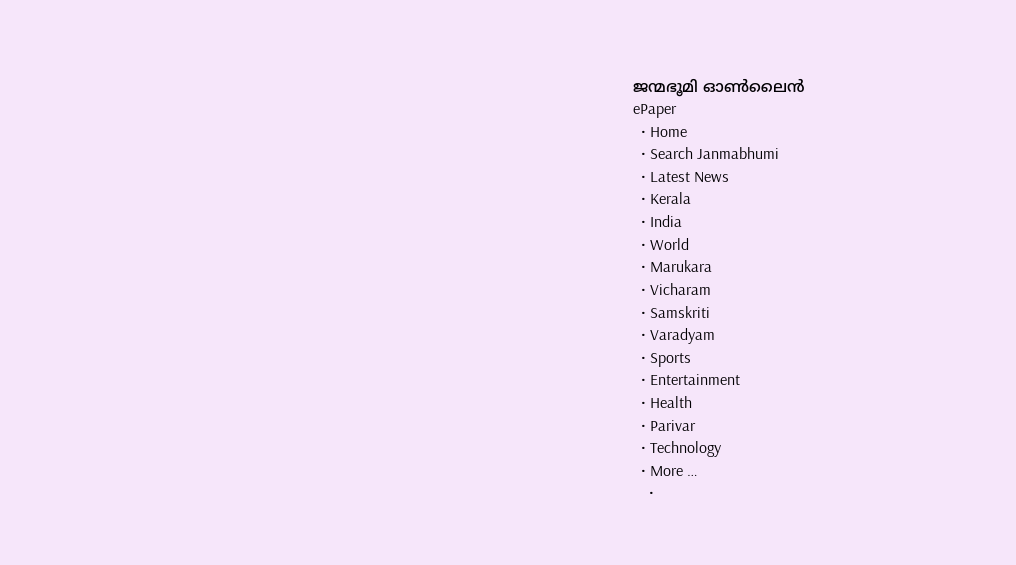ജന്മഭൂമി ഓണ്‍ലൈന്‍
ePaper
  • Home
  • Search Janmabhumi
  • Latest News
  • Kerala
  • India
  • World
  • Marukara
  • Vicharam
  • Samskriti
  • Varadyam
  • Sports
  • Entertainment
  • Health
  • Parivar
  • Technology
  • More …
    •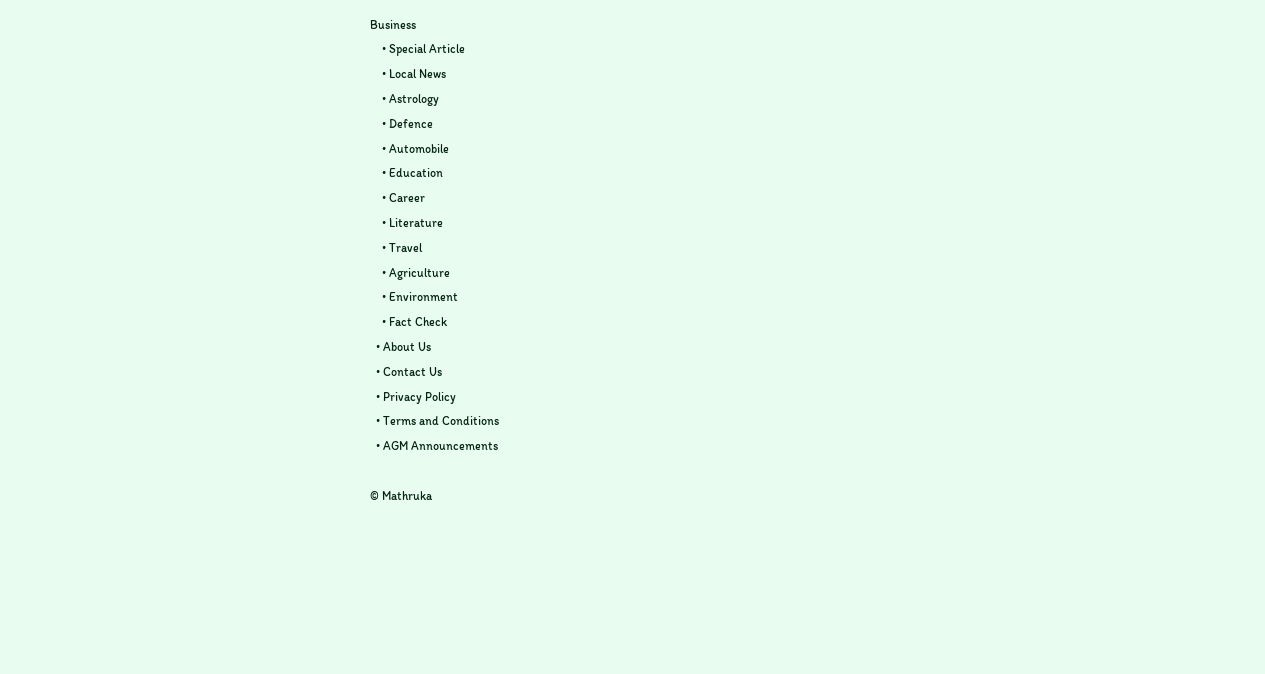Business
    • Special Article
    • Local News
    • Astrology
    • Defence
    • Automobile
    • Education
    • Career
    • Literature
    • Travel
    • Agriculture
    • Environment
    • Fact Check
  • About Us
  • Contact Us
  • Privacy Policy
  • Terms and Conditions
  • AGM Announcements

© Mathruka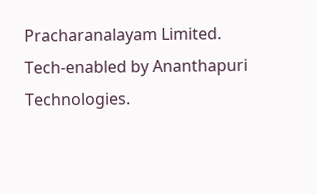Pracharanalayam Limited.
Tech-enabled by Ananthapuri Technologies.